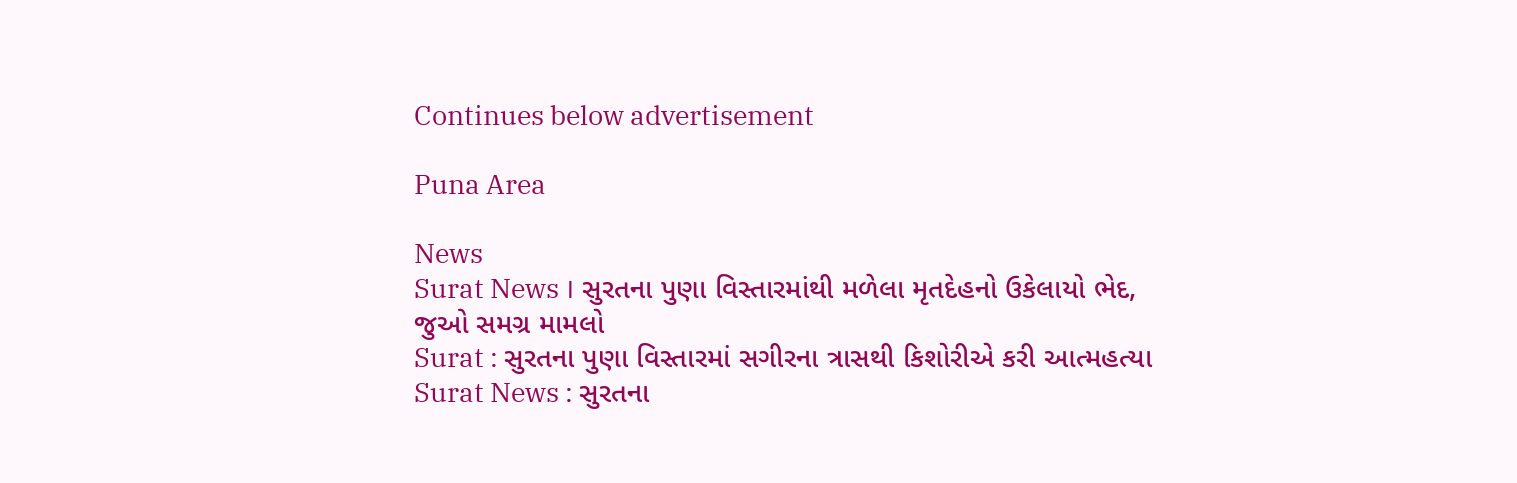Continues below advertisement

Puna Area

News
Surat News । સુરતના પુણા વિસ્તારમાંથી મળેલા મૃતદેહનો ઉકેલાયો ભેદ, જુઓ સમગ્ર મામલો
Surat : સુરતના પુણા વિસ્તારમાં સગીરના ત્રાસથી કિશોરીએ કરી આત્મહત્યા
Surat News : સુરતના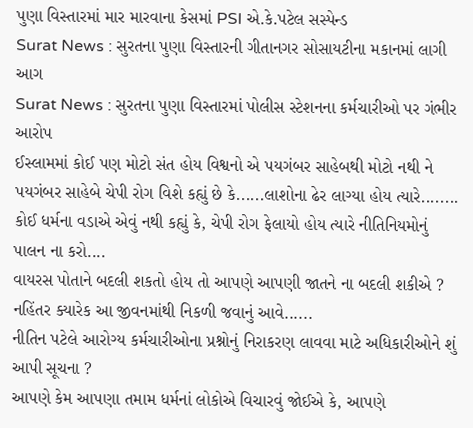પુણા વિસ્તારમાં માર મારવાના કેસમાં PSI એ.કે.પટેલ સસ્પેન્ડ
Surat News : સુરતના પુણા વિસ્તારની ગીતાનગર સોસાયટીના મકાનમાં લાગી આગ
Surat News : સુરતના પુણા વિસ્તારમાં પોલીસ સ્ટેશનના કર્મચારીઓ પર ગંભીર આરોપ
ઈસ્લામમાં કોઈ પણ મોટો સંત હોય વિશ્વનો એ પયગંબર સાહેબથી મોટો નથી ને પયગંબર સાહેબે ચેપી રોગ વિશે કહ્યું છે કે......લાશોના ઢેર લાગ્યા હોય ત્યારે........
કોઈ ધર્મના વડાએ એવું નથી કહ્યું કે, ચેપી રોગ ફેલાયો હોય ત્યારે નીતિનિયમોનું પાલન ના કરો....
વાયરસ પોતાને બદલી શકતો હોય તો આપણે આપણી જાતને ના બદલી શકીએ ? નહિંતર ક્યારેક આ જીવનમાંથી નિકળી જવાનું આવે......
નીતિન પટેલે આરોગ્ય કર્મચારીઓના પ્રશ્નોનું નિરાકરણ લાવવા માટે અધિકારીઓને શું આપી સૂચના ?
આપણે કેમ આપણા તમામ ધર્મનાં લોકોએ વિચારવું જોઈએ કે, આપણે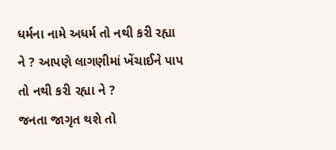ધર્મના નામે અધર્મ તો નથી કરી રહ્યા ને ? આપણે લાગણીમાં ખેંચાઈને પાપ તો નથી કરી રહ્યા ને ?
જનતા જાગૃત થશે તો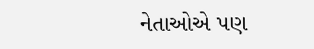નેતાઓએ પણ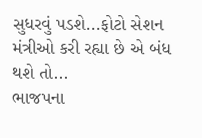સુધરવું પડશે...ફોટો સેશન મંત્રીઓ કરી રહ્યા છે એ બંધ થશે તો...
ભાજપના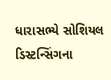ધારાસભ્યે સોશિયલ ડિસ્ટન્સિંગના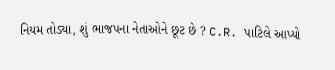નિયમ તોડ્યા, શું ભાજપના નેતાઓને છૂટ છે ? C.R. પાટિલે આપ્યો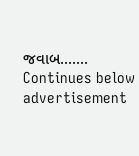જવાબ.......
Continues below advertisement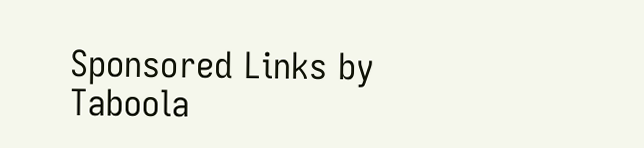Sponsored Links by Taboola